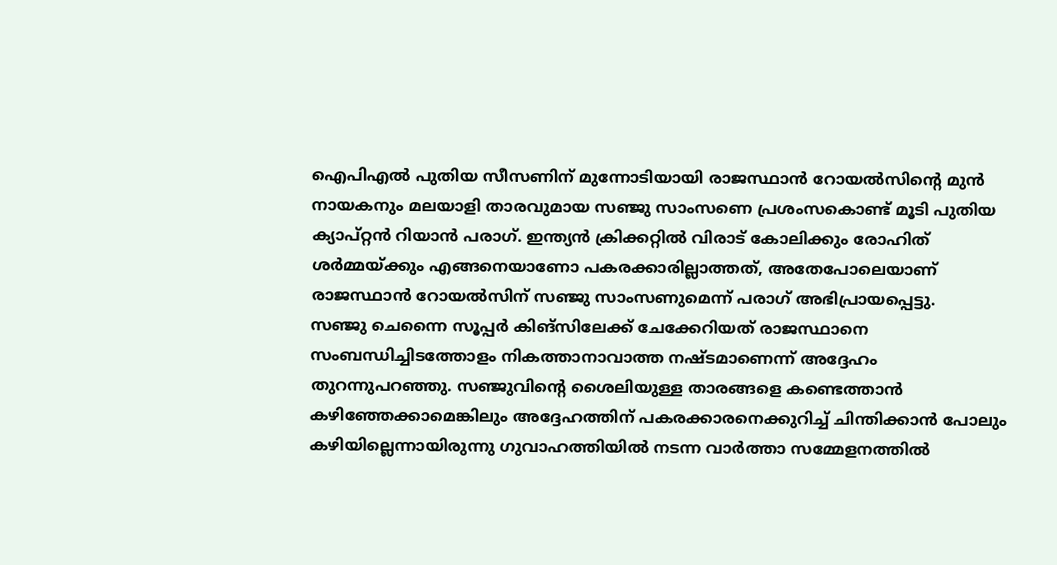ഐപിഎൽ പുതിയ സീസണിന് മുന്നോടിയായി രാജസ്ഥാൻ റോയൽസിന്റെ മുൻ നായകനും മലയാളി താരവുമായ സഞ്ജു സാംസണെ പ്രശംസകൊണ്ട് മൂടി പുതിയ ക്യാപ്റ്റൻ റിയാൻ പരാഗ്. ഇന്ത്യൻ ക്രിക്കറ്റിൽ വിരാട് കോലിക്കും രോഹിത് ശർമ്മയ്ക്കും എങ്ങനെയാണോ പകരക്കാരില്ലാത്തത്, അതേപോലെയാണ് രാജസ്ഥാൻ റോയൽസിന് സഞ്ജു സാംസണുമെന്ന് പരാഗ് അഭിപ്രായപ്പെട്ടു.
സഞ്ജു ചെന്നൈ സൂപ്പർ കിങ്സിലേക്ക് ചേക്കേറിയത് രാജസ്ഥാനെ സംബന്ധിച്ചിടത്തോളം നികത്താനാവാത്ത നഷ്ടമാണെന്ന് അദ്ദേഹം തുറന്നുപറഞ്ഞു. സഞ്ജുവിന്റെ ശൈലിയുള്ള താരങ്ങളെ കണ്ടെത്താൻ കഴിഞ്ഞേക്കാമെങ്കിലും അദ്ദേഹത്തിന് പകരക്കാരനെക്കുറിച്ച് ചിന്തിക്കാൻ പോലും കഴിയില്ലെന്നായിരുന്നു ഗുവാഹത്തിയിൽ നടന്ന വാർത്താ സമ്മേളനത്തിൽ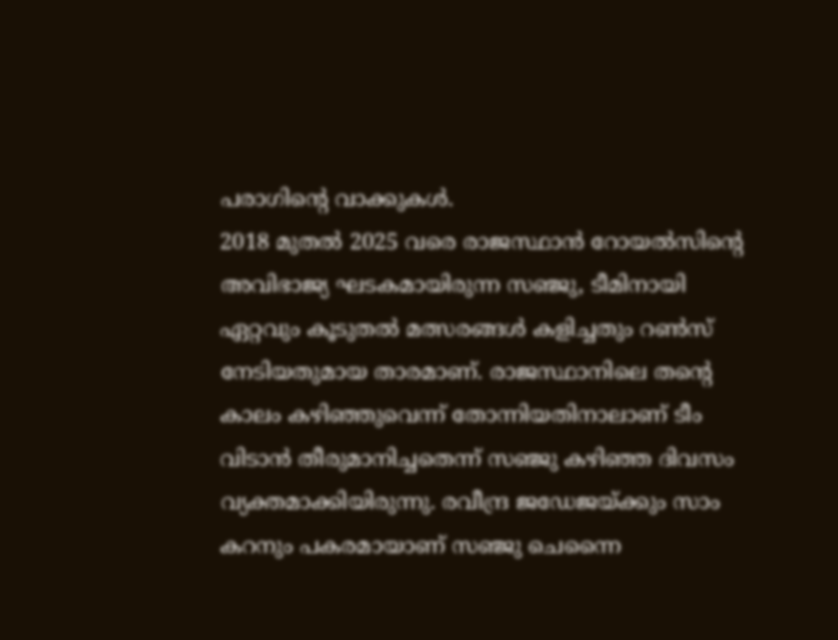പരാഗിന്റെ വാക്കുകൾ.
2018 മുതൽ 2025 വരെ രാജസ്ഥാൻ റോയൽസിന്റെ അവിഭാജ്യ ഘടകമായിരുന്ന സഞ്ജു, ടീമിനായി ഏറ്റവും കൂടുതൽ മത്സരങ്ങൾ കളിച്ചതും റൺസ് നേടിയതുമായ താരമാണ്. രാജസ്ഥാനിലെ തന്റെ കാലം കഴിഞ്ഞുവെന്ന് തോന്നിയതിനാലാണ് ടീം വിടാൻ തീരുമാനിച്ചതെന്ന് സഞ്ജു കഴിഞ്ഞ ദിവസം വ്യക്തമാക്കിയിരുന്നു. രവീന്ദ്ര ജഡേജയ്ക്കും സാം കറനും പകരമായാണ് സഞ്ജു ചെന്നൈ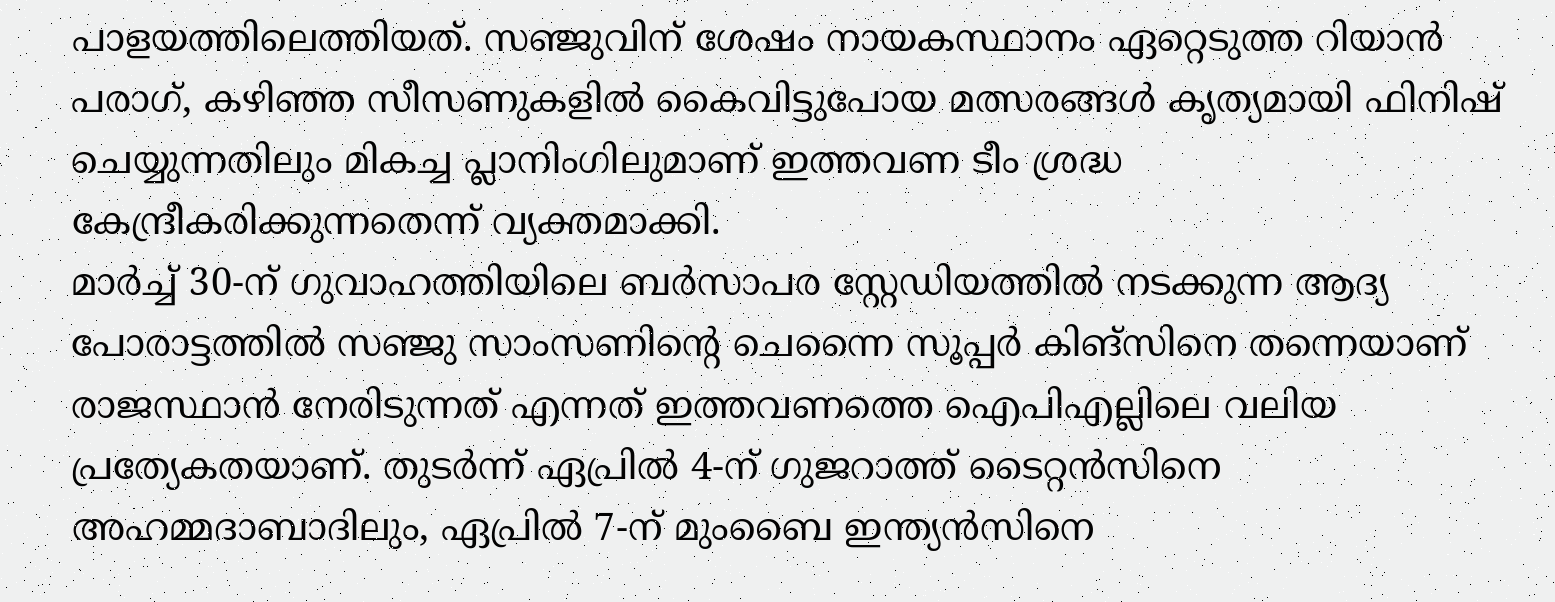പാളയത്തിലെത്തിയത്. സഞ്ജുവിന് ശേഷം നായകസ്ഥാനം ഏറ്റെടുത്ത റിയാൻ പരാഗ്, കഴിഞ്ഞ സീസണുകളിൽ കൈവിട്ടുപോയ മത്സരങ്ങൾ കൃത്യമായി ഫിനിഷ് ചെയ്യുന്നതിലും മികച്ച പ്ലാനിംഗിലുമാണ് ഇത്തവണ ടീം ശ്രദ്ധ കേന്ദ്രീകരിക്കുന്നതെന്ന് വ്യക്തമാക്കി.
മാർച്ച് 30-ന് ഗുവാഹത്തിയിലെ ബർസാപര സ്റ്റേഡിയത്തിൽ നടക്കുന്ന ആദ്യ പോരാട്ടത്തിൽ സഞ്ജു സാംസണിന്റെ ചെന്നൈ സൂപ്പർ കിങ്സിനെ തന്നെയാണ് രാജസ്ഥാൻ നേരിടുന്നത് എന്നത് ഇത്തവണത്തെ ഐപിഎല്ലിലെ വലിയ പ്രത്യേകതയാണ്. തുടർന്ന് ഏപ്രിൽ 4-ന് ഗുജറാത്ത് ടൈറ്റൻസിനെ അഹമ്മദാബാദിലും, ഏപ്രിൽ 7-ന് മുംബൈ ഇന്ത്യൻസിനെ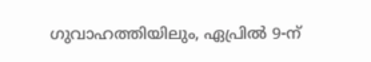ഗുവാഹത്തിയിലും, ഏപ്രിൽ 9-ന്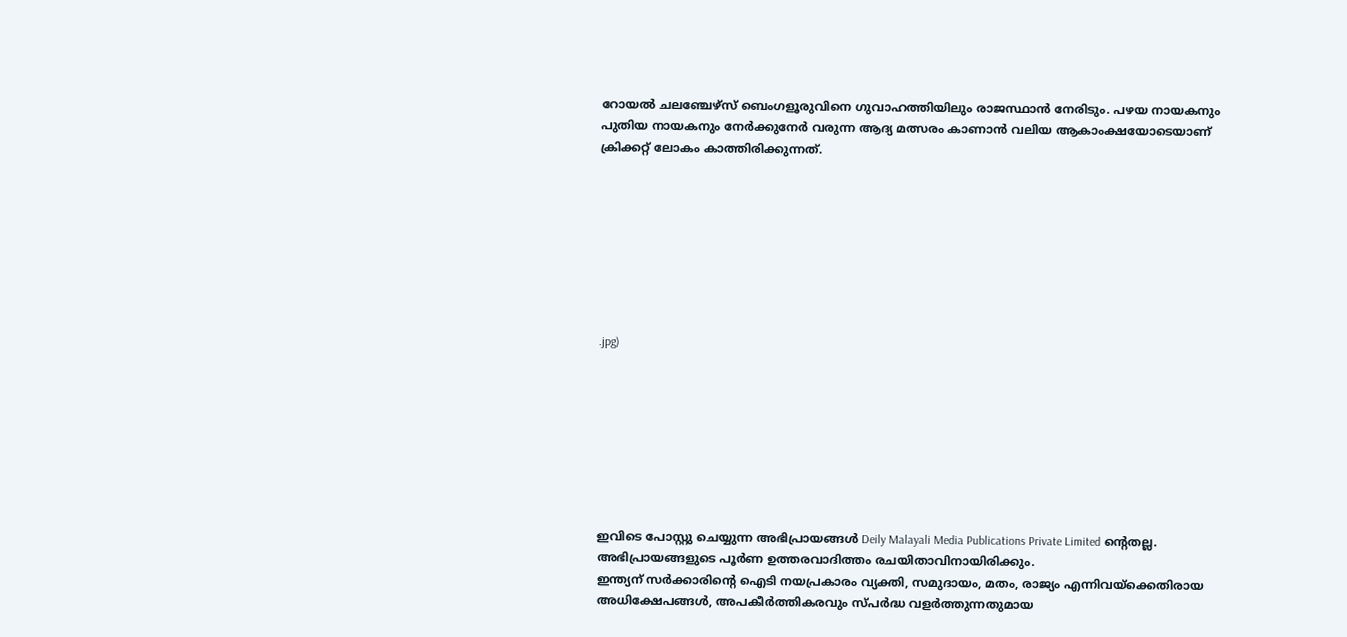റോയൽ ചലഞ്ചേഴ്സ് ബെംഗളൂരുവിനെ ഗുവാഹത്തിയിലും രാജസ്ഥാൻ നേരിടും. പഴയ നായകനും പുതിയ നായകനും നേർക്കുനേർ വരുന്ന ആദ്യ മത്സരം കാണാൻ വലിയ ആകാംക്ഷയോടെയാണ് ക്രിക്കറ്റ് ലോകം കാത്തിരിക്കുന്നത്.








.jpg)








ഇവിടെ പോസ്റ്റു ചെയ്യുന്ന അഭിപ്രായങ്ങൾ Deily Malayali Media Publications Private Limited ന്റെതല്ല. അഭിപ്രായങ്ങളുടെ പൂർണ ഉത്തരവാദിത്തം രചയിതാവിനായിരിക്കും.
ഇന്ത്യന് സർക്കാരിന്റെ ഐടി നയപ്രകാരം വ്യക്തി, സമുദായം, മതം, രാജ്യം എന്നിവയ്ക്കെതിരായ അധിക്ഷേപങ്ങൾ, അപകീർത്തികരവും സ്പർദ്ധ വളർത്തുന്നതുമായ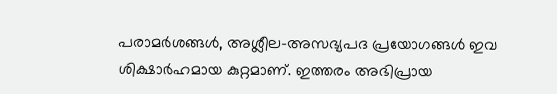പരാമർശങ്ങൾ, അശ്ലീല-അസഭ്യപദ പ്രയോഗങ്ങൾ ഇവ ശിക്ഷാർഹമായ കുറ്റമാണ്. ഇത്തരം അഭിപ്രായ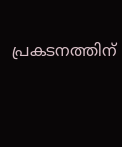പ്രകടനത്തിന്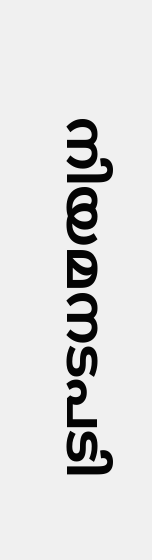നിയമനടപടി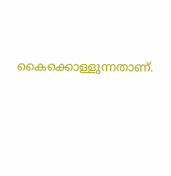കൈക്കൊള്ളുന്നതാണ്.